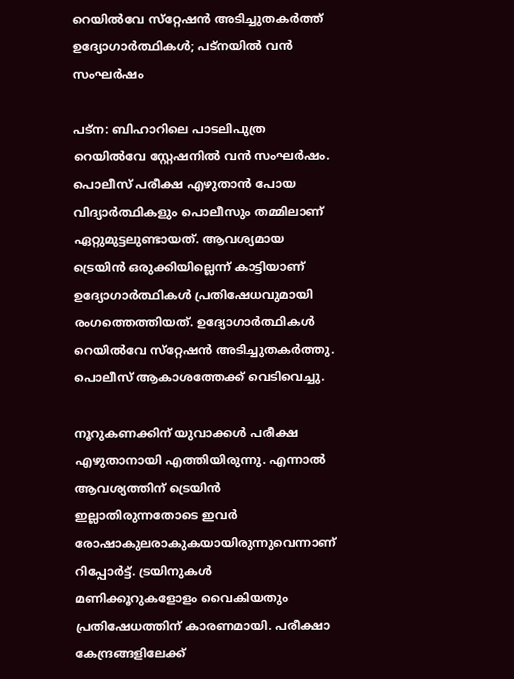റെയില്‍വേ സ്‌റ്റേഷന്‍ അടിച്ചുതകര്‍ത്ത് ഉദ്യോഗാര്‍ത്ഥികള്‍; പട്‌നയില്‍ വന്‍ സംഘര്‍ഷം

പട്‌ന: ബിഹാറിലെ പാടലിപുത്ര റെയില്‍വേ സ്റ്റേഷനില്‍ വന്‍ സംഘര്‍ഷം. പൊലീസ് പരീക്ഷ എഴുതാന്‍ പോയ വിദ്യാര്‍ത്ഥികളും പൊലീസും തമ്മിലാണ് ഏറ്റുമുട്ടലുണ്ടായത്. ആവശ്യമായ ട്രെയിന്‍ ഒരുക്കിയില്ലെന്ന് കാട്ടിയാണ് ഉദ്യോഗാര്‍ത്ഥികള്‍ പ്രതിഷേധവുമായി രംഗത്തെത്തിയത്. ഉദ്യോഗാര്‍ത്ഥികള്‍ റെയില്‍വേ സ്‌റ്റേഷന്‍ അടിച്ചുതകര്‍ത്തു. പൊലീസ് ആകാശത്തേക്ക് വെടിവെച്ചു.

നൂറുകണക്കിന് യുവാക്കള്‍ പരീക്ഷ എഴുതാനായി എത്തിയിരുന്നു. എന്നാല്‍ ആവശ്യത്തിന് ട്രെയിന്‍ ഇല്ലാതിരുന്നതോടെ ഇവര്‍ രോഷാകുലരാകുകയായിരുന്നുവെന്നാണ് റിപ്പോര്‍ട്ട്. ട്രയിനുകള്‍ മണിക്കൂറുകളോളം വൈകിയതും പ്രതിഷേധത്തിന് കാരണമായി. പരീക്ഷാ കേന്ദ്രങ്ങളിലേക്ക്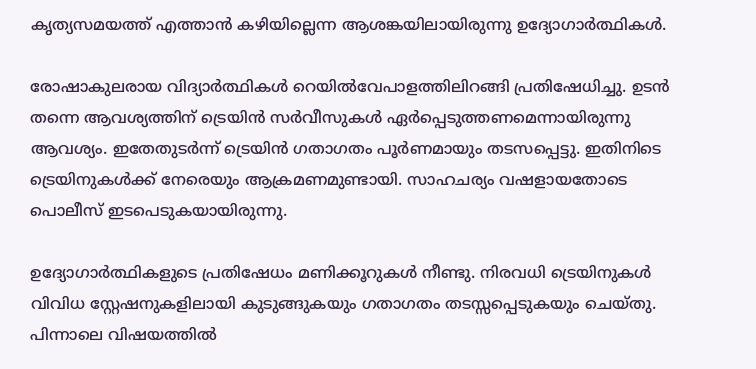കൃത്യസമയത്ത് എത്താന്‍ കഴിയില്ലെന്ന ആശങ്കയിലായിരുന്നു ഉദ്യോഗാര്‍ത്ഥികള്‍.

രോഷാകുലരായ വിദ്യാര്‍ത്ഥികള്‍ റെയില്‍വേപാളത്തിലിറങ്ങി പ്രതിഷേധിച്ചു. ഉടന്‍ തന്നെ ആവശ്യത്തിന് ട്രെയിന്‍ സര്‍വീസുകള്‍ ഏര്‍പ്പെടുത്തണമെന്നായിരുന്നു ആവശ്യം. ഇതേതുടര്‍ന്ന് ട്രെയിന്‍ ഗതാഗതം പൂര്‍ണമായും തടസപ്പെട്ടു. ഇതിനിടെ ട്രെയിനുകള്‍ക്ക് നേരെയും ആക്രമണമുണ്ടായി. സാഹചര്യം വഷളായതോടെ പൊലീസ് ഇടപെടുകയായിരുന്നു.

ഉദ്യോഗാര്‍ത്ഥികളുടെ പ്രതിഷേധം മണിക്കൂറുകള്‍ നീണ്ടു. നിരവധി ട്രെയിനുകള്‍ വിവിധ സ്റ്റേഷനുകളിലായി കുടുങ്ങുകയും ഗതാഗതം തടസ്സപ്പെടുകയും ചെയ്തു. പിന്നാലെ വിഷയത്തില്‍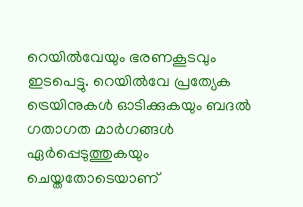റെയില്‍വേയും ഭരണകൂടവും ഇടപെട്ടു. റെയില്‍വേ പ്രത്യേക ട്രെയിനുകള്‍ ഓടിക്കുകയും ബദല്‍ ഗതാഗത മാര്‍ഗങ്ങള്‍ ഏര്‍പ്പെടുത്തുകയും ചെയ്തതോടെയാണ്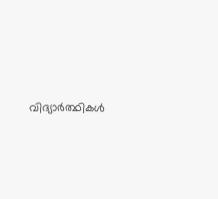വിദ്യാര്‍ത്ഥികള്‍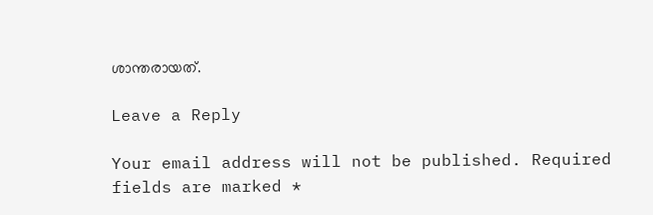ശാന്തരായത്.

Leave a Reply

Your email address will not be published. Required fields are marked *